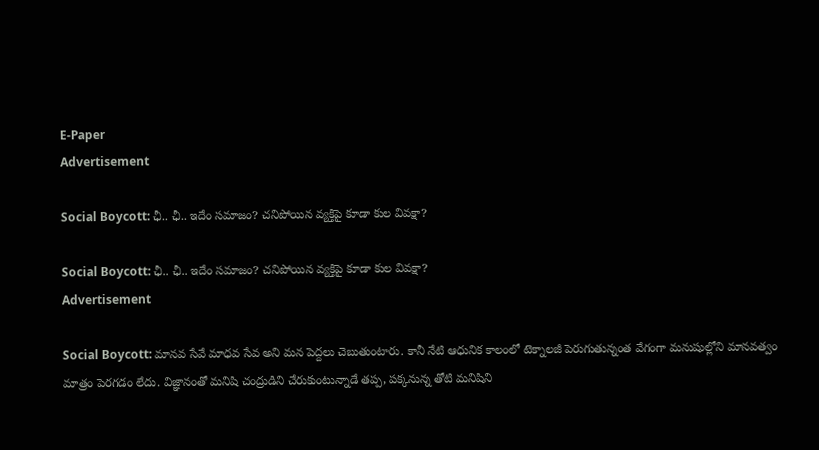E-Paper
Advertisement

Social Boycott: ఛీ.. ఛీ.. ఇదేం సమాజం? చనిపోయిన వ్యక్తిపై కూడా కుల వివక్షా?

Social Boycott: ఛీ.. ఛీ.. ఇదేం సమాజం? చనిపోయిన వ్యక్తిపై కూడా కుల వివక్షా?
Advertisement

Social Boycott: మానవ సేవే మాధవ సేవ అని మన పెద్దలు చెబుతుంటారు. కానీ నేటి ఆధునిక కాలంలో టెక్నాలజీ పెరుగుతున్నంత వేగంగా మనుషుల్లోని మానవత్వం మాత్రం పెరగడం లేదు. విజ్ఞానంతో మనిషి చంద్రుడిని చేరుకుంటున్నాడే తప్ప, పక్కనున్న తోటి మనిషిని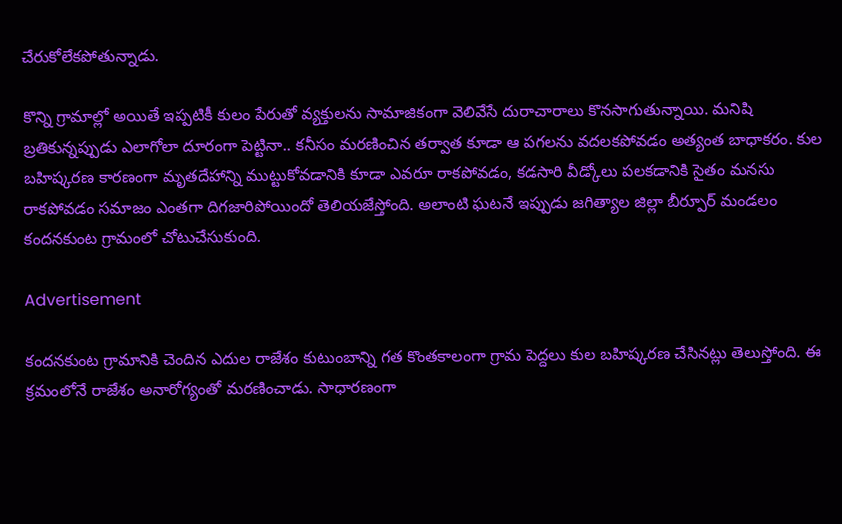చేరుకోలేకపోతున్నాడు.

కొన్ని గ్రామాల్లో అయితే ఇప్పటికీ కులం పేరుతో వ్యక్తులను సామాజికంగా వెలివేసే దురాచారాలు కొనసాగుతున్నాయి. మనిషి బ్రతికున్నప్పుడు ఎలాగోలా దూరంగా పెట్టినా.. కనీసం మరణించిన తర్వాత కూడా ఆ పగలను వదలకపోవడం అత్యంత బాధాకరం. కుల బహిష్కరణ కారణంగా మృతదేహాన్ని ముట్టుకోవడానికి కూడా ఎవరూ రాకపోవడం, కడసారి వీడ్కోలు పలకడానికి సైతం మనసు రాకపోవడం సమాజం ఎంతగా దిగజారిపోయిందో తెలియజేస్తోంది. అలాంటి ఘటనే ఇప్పుడు జగిత్యాల జిల్లా బీర్పూర్ మండలం కందనకుంట గ్రామంలో చోటుచేసుకుంది.

Advertisement

కందనకుంట గ్రామానికి చెందిన ఎదుల రాజేశం కుటుంబాన్ని గత కొంతకాలంగా గ్రామ పెద్దలు కుల బహిష్కరణ చేసినట్లు తెలుస్తోంది. ఈ క్రమంలోనే రాజేశం అనారోగ్యంతో మరణించాడు. సాధారణంగా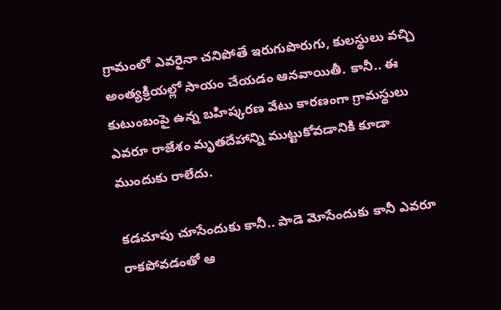గ్రామంలో ఎవరైనా చనిపోతే ఇరుగుపొరుగు, కులస్థులు వచ్చి అంత్యక్రియల్లో సాయం చేయడం ఆనవాయితీ. కానీ.. ఈ కుటుంబంపై ఉన్న బహిష్కరణ వేటు కారణంగా గ్రామస్థులు ఎవరూ రాజేశం మృతదేహాన్ని ముట్టుకోవడానికి కూడా ముందుకు రాలేదు.

కడచూపు చూసేందుకు కానీ.. పాడె మోసేందుకు కానీ ఎవరూ రాకపోవడంతో ఆ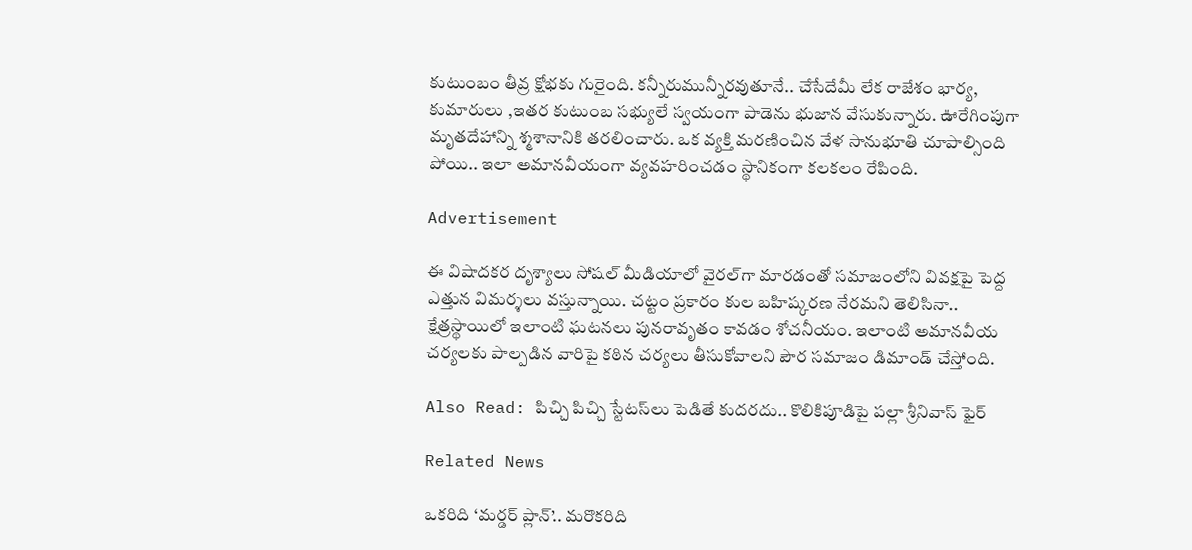కుటుంబం తీవ్ర క్షోభకు గురైంది. కన్నీరుమున్నీరవుతూనే.. చేసేదేమీ లేక రాజేశం భార్య, కుమారులు ,ఇతర కుటుంబ సభ్యులే స్వయంగా పాడెను భుజాన వేసుకున్నారు. ఊరేగింపుగా మృతదేహాన్ని శ్మశానానికి తరలించారు. ఒక వ్యక్తి మరణించిన వేళ సానుభూతి చూపాల్సింది పోయి.. ఇలా అమానవీయంగా వ్యవహరించడం స్థానికంగా కలకలం రేపింది.

Advertisement

ఈ విషాదకర దృశ్యాలు సోషల్ మీడియాలో వైరల్‌గా మారడంతో సమాజంలోని వివక్షపై పెద్ద ఎత్తున విమర్శలు వస్తున్నాయి. చట్టం ప్రకారం కుల బహిష్కరణ నేరమని తెలిసినా.. క్షేత్రస్థాయిలో ఇలాంటి ఘటనలు పునరావృతం కావడం శోచనీయం. ఇలాంటి అమానవీయ చర్యలకు పాల్పడిన వారిపై కఠిన చర్యలు తీసుకోవాలని పౌర సమాజం డిమాండ్ చేస్తోంది.

Also Read: పిచ్చి పిచ్చి స్టేటస్‌లు పెడితే కుదరదు.. కొలికిపూడిపై పల్లా శ్రీనివాస్ ఫైర్

Related News

ఒకరిది ‘మర్డర్ ప్లాన్’.. మరొకరిది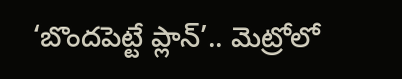‘బొందపెట్టే ప్లాన్’.. మెట్రోలో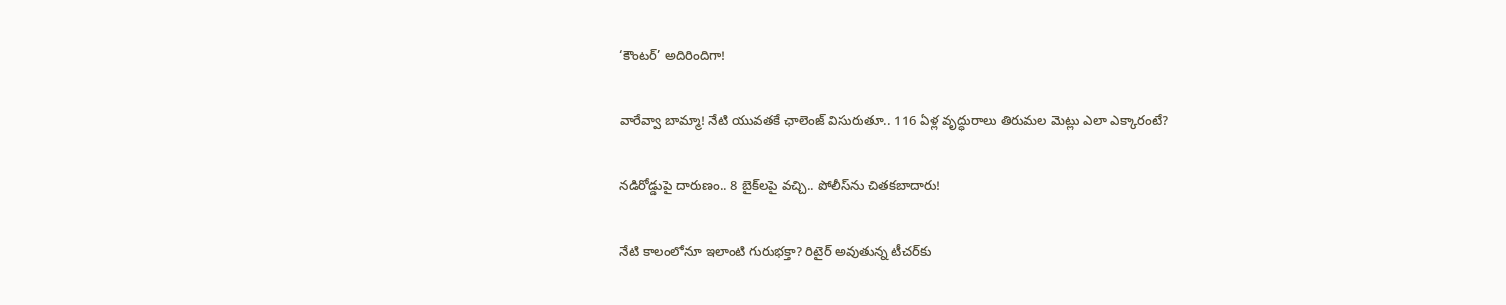‘కౌంటర్’ అదిరిందిగా!

వారేవ్వా బామ్మా! నేటి యువతకే ఛాలెంజ్ విసురుతూ.. 116 ఏళ్ల వృద్ధురాలు తిరుమల మెట్లు ఎలా ఎక్కారంటే?

నడిరోడ్డుపై దారుణం.. 8 బైక్‌లపై వచ్చి.. పోలీస్‌ను చితకబాదారు!

నేటి కాలంలోనూ ఇలాంటి గురుభక్తా? రిటైర్ అవుతున్న టీచర్‌కు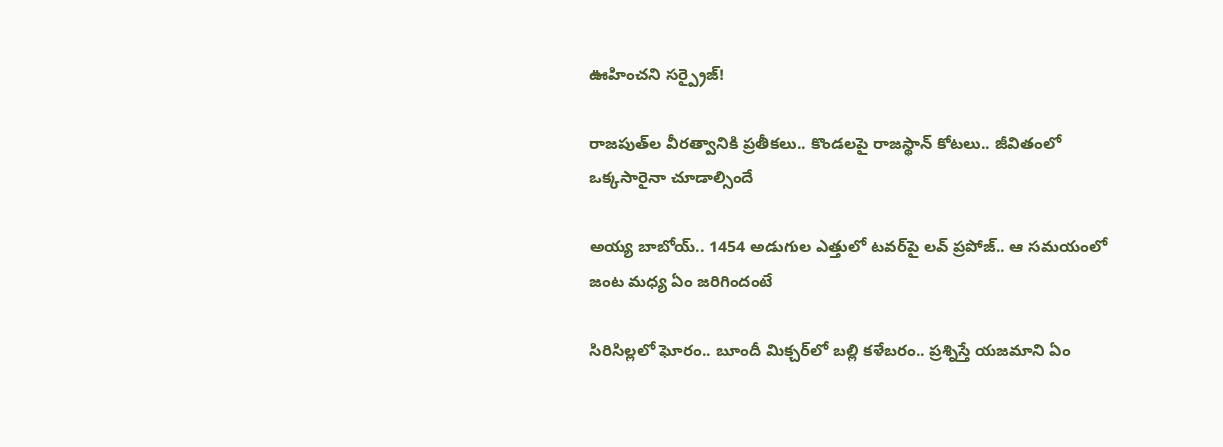ఊహించని సర్ప్రైజ్!

రాజపుత్‌ల వీరత్వానికి ప్రతీకలు.. కొండలపై రాజస్థాన్ కోటలు.. జీవితంలో ఒక్కసారైనా చూడాల్సిందే

అయ్య బాబోయ్.. 1454 అడుగుల ఎత్తులో టవర్‌పై లవ్‌ ప్రపోజ్‌.. ఆ సమయంలో జంట మధ్య ఏం జరిగిందంటే

సిరిసిల్లలో ఘోరం.. బూందీ మిక్చర్‌లో బల్లి కళేబరం.. ప్రశ్నిస్తే యజమాని ఏం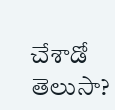చేశాడో తెలుసా?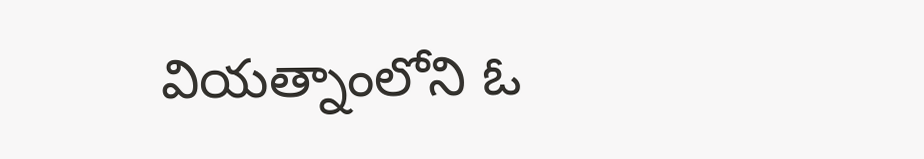వియత్నాంలోని ఓ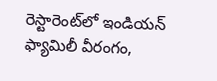రెస్టారెంట్‌లో ఇండియన్ ఫ్యామిలీ వీరంగం,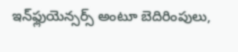ఇన్‌ఫ్లుయెన్సర్స్ అంటూ బెదిరింపులు,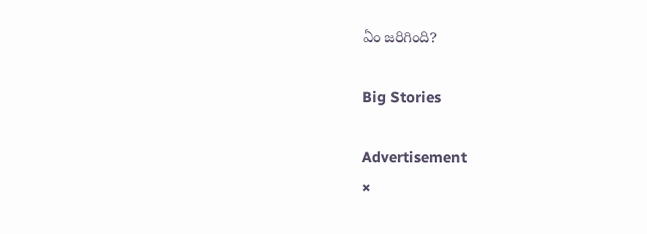ఏం జరిగింది?

Big Stories

Advertisement
×